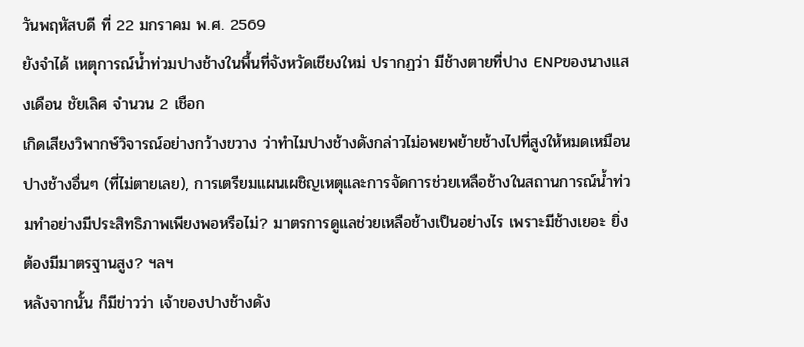วันพฤหัสบดี ที่ 22 มกราคม พ.ศ. 2569
ยังจำได้ เหตุการณ์น้ำท่วมปางช้างในพื้นที่จังหวัดเชียงใหม่ ปรากฏว่า มีช้างตายที่ปาง ENPของนางแสงเดือน ชัยเลิศ จำนวน 2 เชือก
เกิดเสียงวิพากษ์วิจารณ์อย่างกว้างขวาง ว่าทำไมปางช้างดังกล่าวไม่อพยพย้ายช้างไปที่สูงให้หมดเหมือนปางช้างอื่นๆ (ที่ไม่ตายเลย), การเตรียมแผนเผชิญเหตุและการจัดการช่วยเหลือช้างในสถานการณ์น้ำท่วมทำอย่างมีประสิทธิภาพเพียงพอหรือไม่? มาตรการดูแลช่วยเหลือช้างเป็นอย่างไร เพราะมีช้างเยอะ ยิ่งต้องมีมาตรฐานสูง? ฯลฯ
หลังจากนั้น ก็มีข่าวว่า เจ้าของปางช้างดัง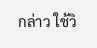กล่าว ใช้วิ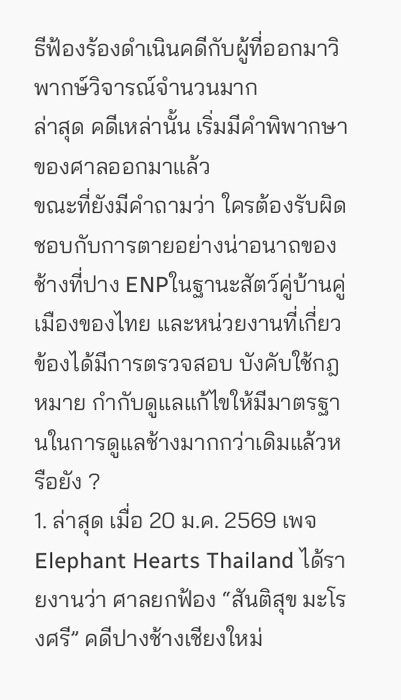ธีฟ้องร้องดำเนินคดีกับผู้ที่ออกมาวิพากษ์วิจารณ์จำนวนมาก
ล่าสุด คดีเหล่านั้น เริ่มมีคำพิพากษาของศาลออกมาแล้ว
ขณะที่ยังมีคำถามว่า ใครต้องรับผิดชอบกับการตายอย่างน่าอนาถของช้างที่ปาง ENPในฐานะสัตว์คู่บ้านคู่เมืองของไทย และหน่วยงานที่เกี่ยวข้องได้มีการตรวจสอบ บังคับใช้กฎหมาย กำกับดูแลแก้ไขให้มีมาตรฐานในการดูแลช้างมากกว่าเดิมแล้วหรือยัง ?
1. ล่าสุด เมื่อ 20 ม.ค. 2569 เพจ Elephant Hearts Thailand ได้รายงานว่า ศาลยกฟ้อง “สันติสุข มะโรงศรี” คดีปางช้างเชียงใหม่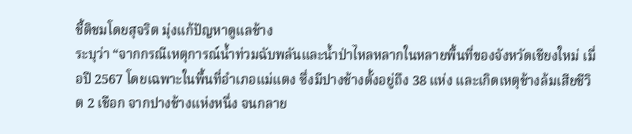ชี้ติชมโดยสุจริต มุ่งแก้ปัญหาดูแลช้าง
ระบุว่า “จากกรณีเหตุการณ์น้ำท่วมฉับพลันและน้ำป่าไหลหลากในหลายพื้นที่ของจังหวัดเชียงใหม่ เมื่อปี 2567 โดยเฉพาะในพื้นที่อำเภอแม่แตง ซึ่งมีปางช้างตั้งอยู่ถึง 38 แห่ง และเกิดเหตุช้างล้มเสียชีวิต 2 เชือก จากปางช้างแห่งหนึ่ง จนกลาย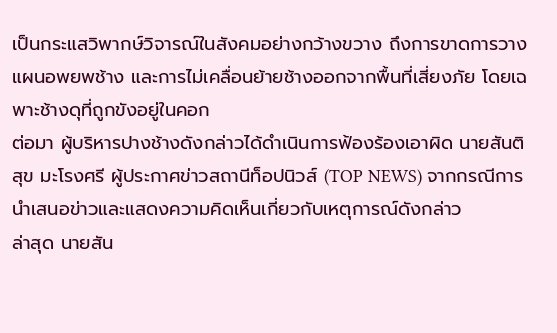เป็นกระแสวิพากษ์วิจารณ์ในสังคมอย่างกว้างขวาง ถึงการขาดการวางแผนอพยพช้าง และการไม่เคลื่อนย้ายช้างออกจากพื้นที่เสี่ยงภัย โดยเฉพาะช้างดุที่ถูกขังอยู่ในคอก
ต่อมา ผู้บริหารปางช้างดังกล่าวได้ดำเนินการฟ้องร้องเอาผิด นายสันติสุข มะโรงศรี ผู้ประกาศข่าวสถานีท็อปนิวส์ (TOP NEWS) จากกรณีการนำเสนอข่าวและแสดงความคิดเห็นเกี่ยวกับเหตุการณ์ดังกล่าว
ล่าสุด นายสัน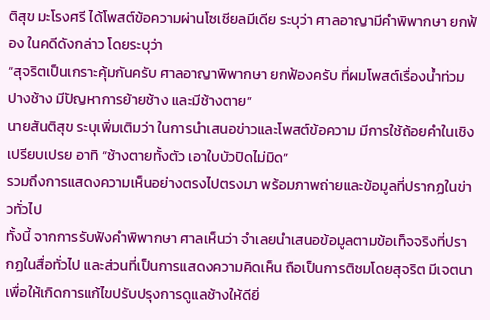ติสุข มะโรงศรี ได้โพสต์ข้อความผ่านโซเชียลมีเดีย ระบุว่า ศาลอาญามีคำพิพากษา ยกฟ้อง ในคดีดังกล่าว โดยระบุว่า
“สุจริตเป็นเกราะคุ้มกันครับ ศาลอาญาพิพากษา ยกฟ้องครับ ที่ผมโพสต์เรื่องน้ำท่วมปางช้าง มีปัญหาการย้ายช้าง และมีช้างตาย”
นายสันติสุข ระบุเพิ่มเติมว่า ในการนำเสนอข่าวและโพสต์ข้อความ มีการใช้ถ้อยคำในเชิงเปรียบเปรย อาทิ “ช้างตายทั้งตัว เอาใบบัวปิดไม่มิด”
รวมถึงการแสดงความเห็นอย่างตรงไปตรงมา พร้อมภาพถ่ายและข้อมูลที่ปรากฏในข่าวทั่วไป
ทั้งนี้ จากการรับฟังคำพิพากษา ศาลเห็นว่า จำเลยนำเสนอข้อมูลตามข้อเท็จจริงที่ปรากฏในสื่อทั่วไป และส่วนที่เป็นการแสดงความคิดเห็น ถือเป็นการติชมโดยสุจริต มีเจตนาเพื่อให้เกิดการแก้ไขปรับปรุงการดูแลช้างให้ดียิ่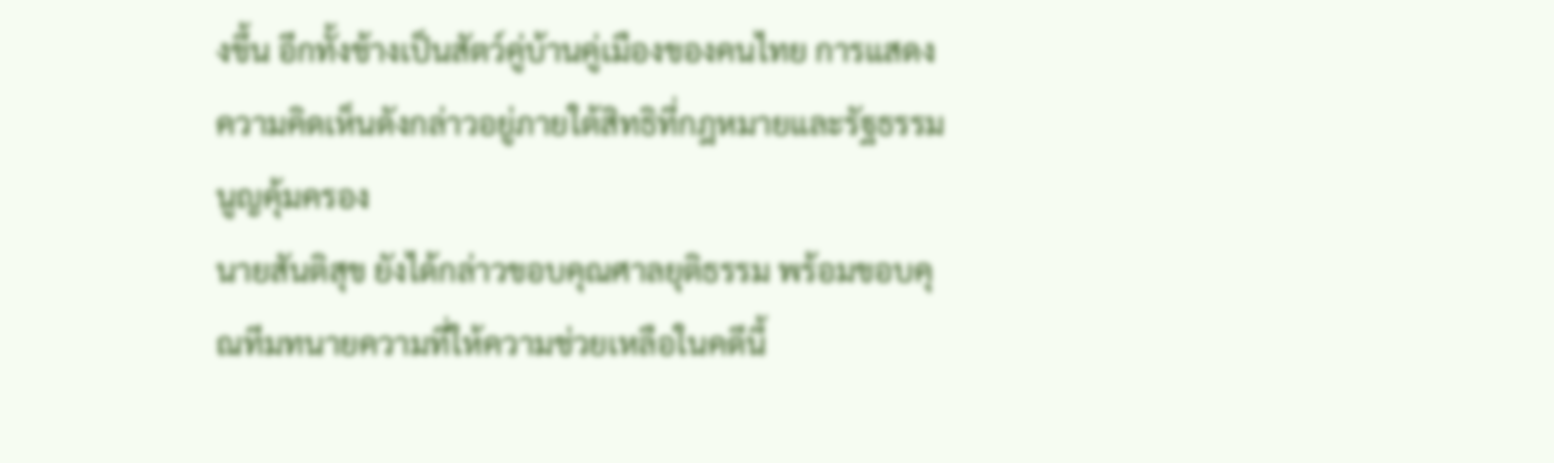งขึ้น อีกทั้งช้างเป็นสัตว์คู่บ้านคู่เมืองของคนไทย การแสดงความคิดเห็นดังกล่าวอยู่ภายใต้สิทธิที่กฎหมายและรัฐธรรมนูญคุ้มครอง
นายสันติสุข ยังได้กล่าวขอบคุณศาลยุติธรรม พร้อมขอบคุณทีมทนายความที่ให้ความช่วยเหลือในคดีนี้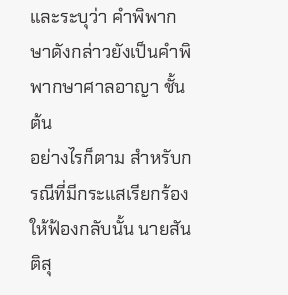และระบุว่า คำพิพากษาดังกล่าวยังเป็นคำพิพากษาศาลอาญา ชั้นต้น
อย่างไรก็ตาม สำหรับกรณีที่มีกระแสเรียกร้องให้ฟ้องกลับนั้น นายสันติสุ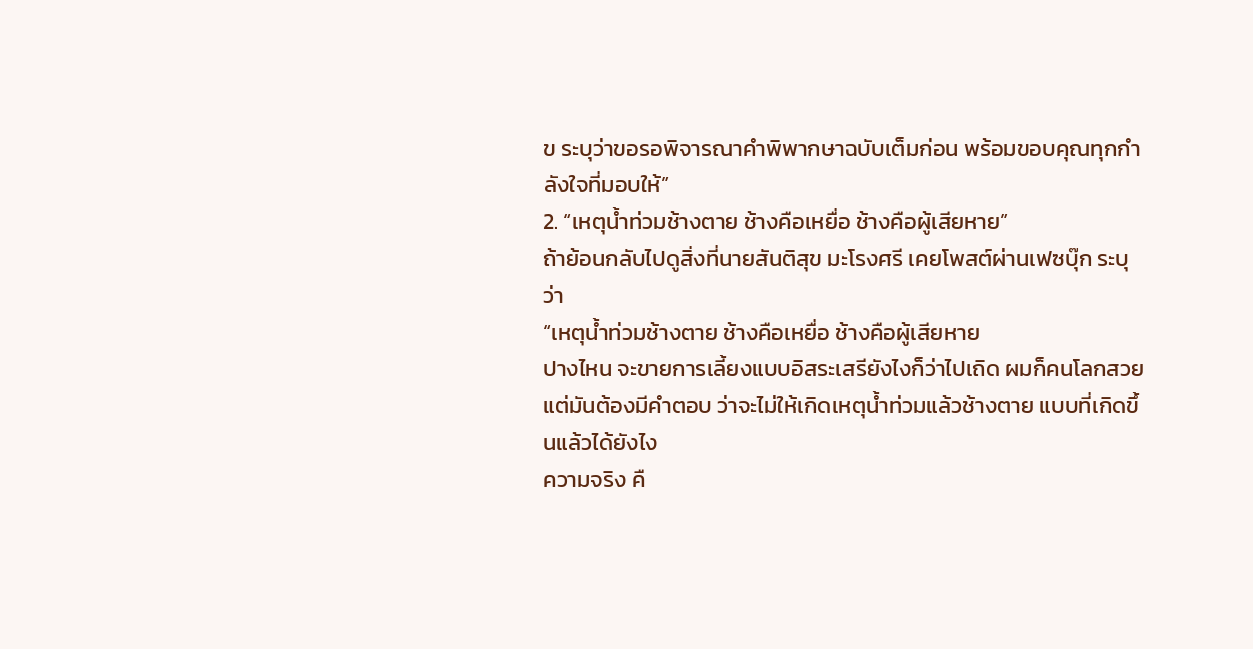ข ระบุว่าขอรอพิจารณาคำพิพากษาฉบับเต็มก่อน พร้อมขอบคุณทุกกำลังใจที่มอบให้”
2. “เหตุน้ำท่วมช้างตาย ช้างคือเหยื่อ ช้างคือผู้เสียหาย”
ถ้าย้อนกลับไปดูสิ่งที่นายสันติสุข มะโรงศรี เคยโพสต์ผ่านเฟซบุ๊ก ระบุว่า
“เหตุน้ำท่วมช้างตาย ช้างคือเหยื่อ ช้างคือผู้เสียหาย
ปางไหน จะขายการเลี้ยงแบบอิสระเสรียังไงก็ว่าไปเถิด ผมก็คนโลกสวย
แต่มันต้องมีคำตอบ ว่าจะไม่ให้เกิดเหตุน้ำท่วมแล้วช้างตาย แบบที่เกิดขึ้นแล้วได้ยังไง
ความจริง คื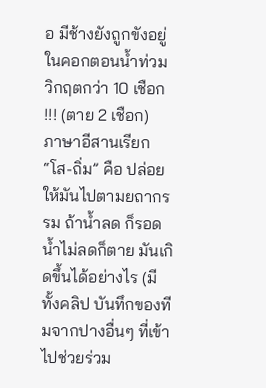อ มีช้างยังถูกขังอยู่ในคอกตอนน้ำท่วมวิกฤตกว่า 10 เชือก !!! (ตาย 2 เชือก)
ภาษาอีสานเรียก “โส-ถิ่ม” คือ ปล่อยให้มันไปตามยถากรรม ถ้าน้ำลด ก็รอด น้ำไม่ลดก็ตาย มันเกิดขึ้นได้อย่างไร (มีทั้งคลิป บันทึกของทีมจากปางอื่นๆ ที่เข้าไปช่วยร่วม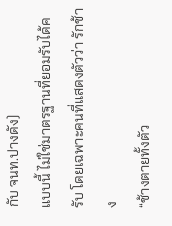กับ จนท.ปางดัง)
แบบนี้ ไม่ใช่มาตรฐานที่ยอมรับได้ครับ โดยเฉพาะคนที่แสดงตัวว่า รักช้าง
“ช้างตายทั้งตัว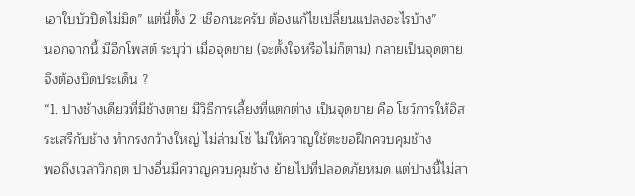เอาใบบัวปิดไม่มิด” แต่นี่ตั้ง 2 เชือกนะครับ ต้องแก้ไขเปลี่ยนแปลงอะไรบ้าง”
นอกจากนี้ มีอีกโพสต์ ระบุว่า เมื่อจุดขาย (จะตั้งใจหรือไม่ก็ตาม) กลายเป็นจุดตาย จึงต้องบิดประเด็น ?
“1. ปางช้างเดียวที่มีช้างตาย มีวิธีการเลี้ยงที่แตกต่าง เป็นจุดขาย คือ โชว์การให้อิสระเสรีกับช้าง ทำกรงกว้างใหญ่ ไม่ล่ามโซ่ ไม่ให้ควาญใช้ตะขอฝึกควบคุมช้าง
พอถึงเวลาวิกฤต ปางอื่นมีควาญควบคุมช้าง ย้ายไปที่ปลอดภัยหมด แต่ปางนี้ไม่สา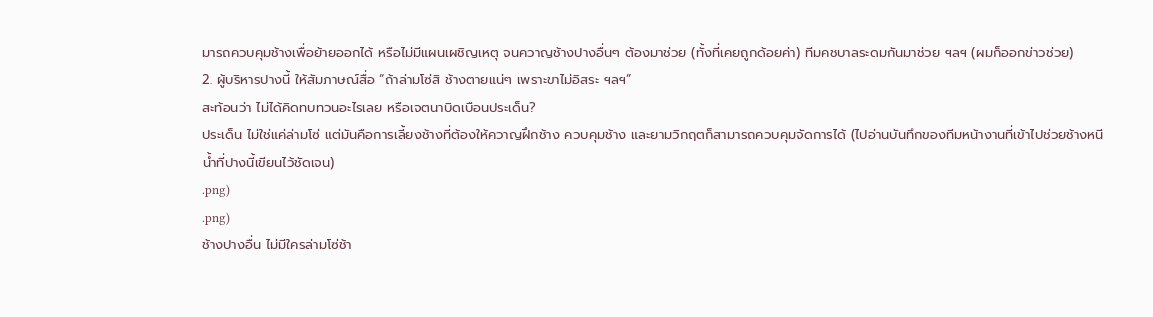มารถควบคุมช้างเพื่อย้ายออกได้ หรือไม่มีแผนเผชิญเหตุ จนควาญช้างปางอื่นๆ ต้องมาช่วย (ทั้งที่เคยถูกด้อยค่า) ทีมคชบาลระดมกันมาช่วย ฯลฯ (ผมก็ออกข่าวช่วย)
2. ผู้บริหารปางนี้ ให้สัมภาษณ์สื่อ “ถ้าล่ามโซ่สิ ช้างตายแน่ๆ เพราะขาไม่อิสระ ฯลฯ”
สะท้อนว่า ไม่ได้คิดทบทวนอะไรเลย หรือเจตนาบิดเบือนประเด็น?
ประเด็น ไม่ใช่แค่ล่ามโซ่ แต่มันคือการเลี้ยงช้างที่ต้องให้ควาญฝึกช้าง ควบคุมช้าง และยามวิกฤตก็สามารถควบคุมจัดการได้ (ไปอ่านบันทึกของทีมหน้างานที่เข้าไปช่วยช้างหนีน้ำที่ปางนี้เขียนไว้ชัดเจน)
.png)
.png)
ช้างปางอื่น ไม่มีใครล่ามโซ่ช้า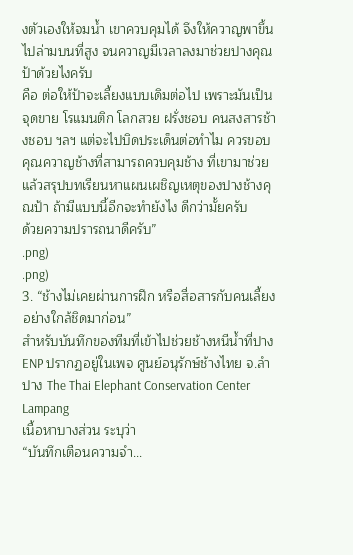งตัวเองให้จมน้ำ เขาควบคุมได้ จึงให้ควาญพาขึ้นไปล่ามบนที่สูง จนควาญมีเวลาลงมาช่วยปางคุณป้าด้วยไงครับ
คือ ต่อให้ป้าจะเลี้ยงแบบเดิมต่อไป เพราะมันเป็นจุดขาย โรแมนติก โลกสวย ฝรั่งชอบ คนสงสารช้างชอบ ฯลฯ แต่จะไปบิดประเด็นต่อทำไม ควรขอบคุณควาญช้างที่สามารถควบคุมช้าง ที่เขามาช่วย แล้วสรุปบทเรียนหาแผนเผชิญเหตุของปางช้างคุณป้า ถ้ามีแบบนี้อีกจะทำยังไง ดีกว่ามั้ยครับ
ด้วยความปรารถนาดีครับ”
.png)
.png)
3. “ช้างไม่เคยผ่านการฝึก หรือสื่อสารกับคนเลี้ยงอย่างใกล้ชิดมาก่อน”
สำหรับบันทึกของทีมที่เข้าไปช่วยช้างหนีน้ำที่ปาง ENP ปรากฏอยู่ในเพจ ศูนย์อนุรักษ์ช้างไทย จ.ลำปาง The Thai Elephant Conservation Center Lampang
เนื้อหาบางส่วน ระบุว่า
“บันทึกเตือนความจำ...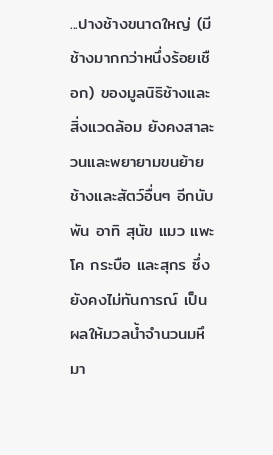...ปางช้างขนาดใหญ่ (มีช้างมากกว่าหนึ่งร้อยเชือก) ของมูลนิธิช้างและสิ่งแวดล้อม ยังคงสาละวนและพยายามขนย้ายช้างและสัตว์อื่นๆ อีกนับพัน อาทิ สุนัข แมว แพะ โค กระบือ และสุกร ซึ่งยังคงไม่ทันการณ์ เป็นผลให้มวลน้ำจำนวนมหึมา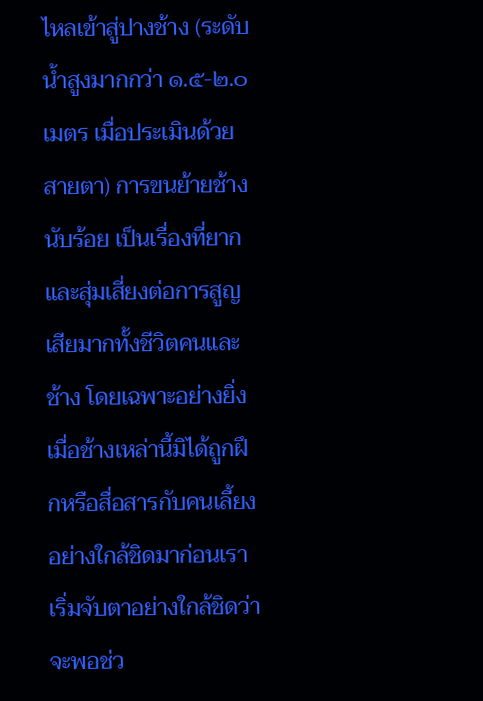ไหลเข้าสู่ปางช้าง (ระดับน้ำสูงมากกว่า ๑.๕-๒.๐ เมตร เมื่อประเมินด้วยสายตา) การขนย้ายช้างนับร้อย เป็นเรื่องที่ยากและสุ่มเสี่ยงต่อการสูญเสียมากทั้งชีวิตคนและช้าง โดยเฉพาะอย่างยิ่งเมื่อช้างเหล่านี้มิได้ถูกฝึกหรือสื่อสารกับคนเลี้ยงอย่างใกล้ชิดมาก่อนเราเริ่มจับตาอย่างใกล้ชิดว่าจะพอช่ว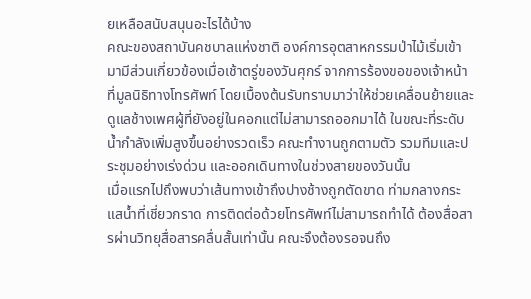ยเหลือสนับสนุนอะไรได้บ้าง
คณะของสถาบันคชบาลแห่งชาติ องค์การอุตสาหกรรมป่าไม้เริ่มเข้ามามีส่วนเกี่ยวข้องเมื่อเช้าตรู่ของวันศุกร์ จากการร้องขอของเจ้าหน้าที่มูลนิธิทางโทรศัพท์ โดยเบื้องต้นรับทราบมาว่าให้ช่วยเคลื่อนย้ายและดูแลช้างเพศผู้ที่ยังอยู่ในคอกแต่ไม่สามารถออกมาได้ ในขณะที่ระดับน้ำกำลังเพิ่มสูงขึ้นอย่างรวดเร็ว คณะทำงานถูกตามตัว รวมทีมและประชุมอย่างเร่งด่วน และออกเดินทางในช่วงสายของวันนั้น
เมื่อแรกไปถึงพบว่าเส้นทางเข้าถึงปางช้างถูกตัดขาด ท่ามกลางกระแสน้ำที่เชี่ยวกราด การติดต่อด้วยโทรศัพท์ไม่สามารถทำได้ ต้องสื่อสารผ่านวิทยุสื่อสารคลื่นสั้นเท่านั้น คณะจึงต้องรอจนถึง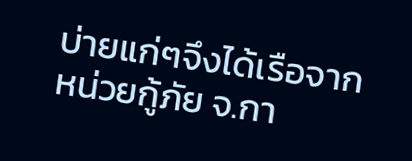บ่ายแก่ๆจึงได้เรือจากหน่วยกู้ภัย จ.กา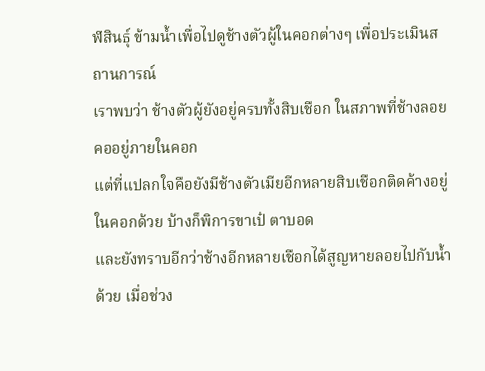ฬสินธ์ุ ข้ามน้ำเพื่อไปดูช้างตัวผู้ในคอกต่างๆ เพื่อประเมินสถานการณ์
เราพบว่า ช้างตัวผู้ยังอยู่ครบทั้งสิบเชือก ในสภาพที่ช้างลอยคออยู่ภายในคอก
แต่ที่แปลกใจคือยังมีช้างตัวเมียอีกหลายสิบเชือกติดค้างอยู่ในคอกด้วย บ้างก็พิการขาเป๋ ตาบอด
และยังทราบอีกว่าช้างอีกหลายเชือกได้สูญหายลอยไปกับน้ำด้วย เมื่อช่วง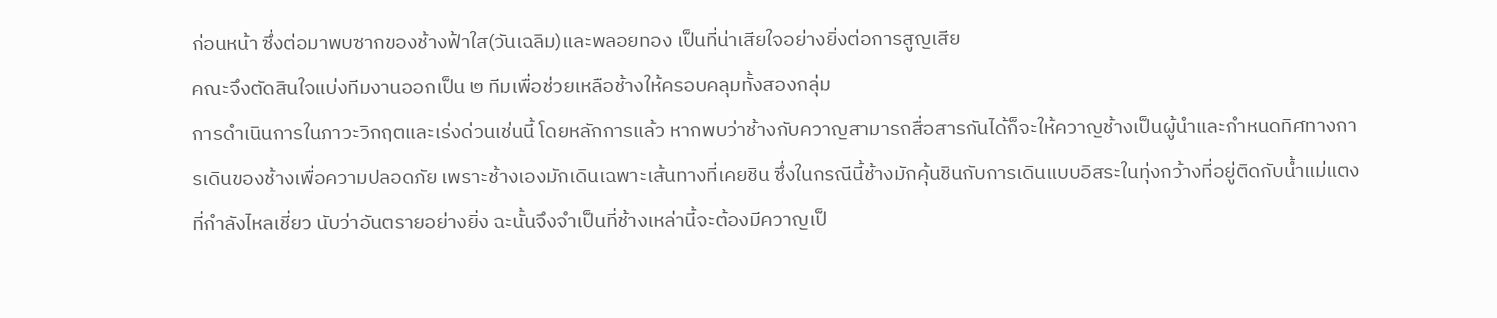ก่อนหน้า ซึ่งต่อมาพบซากของช้างฟ้าใส(วันเฉลิม)และพลอยทอง เป็นที่น่าเสียใจอย่างยิ่งต่อการสูญเสีย
คณะจึงตัดสินใจแบ่งทีมงานออกเป็น ๒ ทีมเพื่อช่วยเหลือช้างให้ครอบคลุมทั้งสองกลุ่ม
การดำเนินการในภาวะวิกฤตและเร่งด่วนเช่นนี้ โดยหลักการแล้ว หากพบว่าช้างกับควาญสามารถสื่อสารกันได้ก็จะให้ควาญช้างเป็นผู้นำและกำหนดทิศทางการเดินของช้างเพื่อความปลอดภัย เพราะช้างเองมักเดินเฉพาะเส้นทางที่เคยชิน ซึ่งในกรณีนี้ช้างมักคุ้นชินกับการเดินแบบอิสระในทุ่งกว้างที่อยู่ติดกับน้ำแม่แตง ที่กำลังไหลเชี่ยว นับว่าอันตรายอย่างยิ่ง ฉะนั้นจึงจำเป็นที่ช้างเหล่านี้จะต้องมีควาญเป็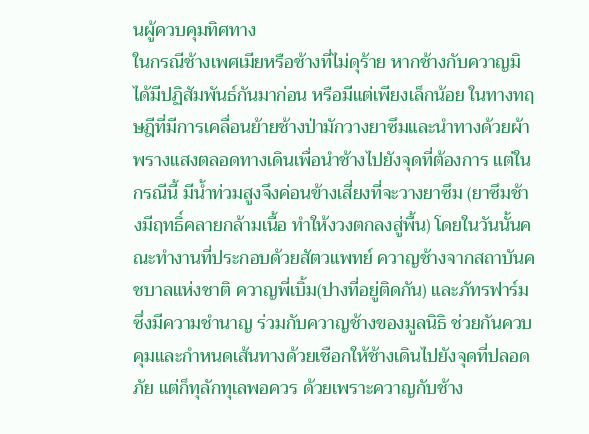นผู้ควบคุมทิศทาง
ในกรณีช้างเพศเมียหรือช้างที่ไม่ดุร้าย หากช้างกับควาญมิได้มีปฏิสัมพันธ์กันมาก่อน หรือมีแต่เพียงเล็กน้อย ในทางทฤษฎีที่มีการเคลื่อนย้ายช้างป่ามักวางยาซึมและนำทางด้วยผ้าพรางแสงตลอดทางเดินเพื่อนำช้างไปยังจุดที่ต้องการ แต่ในกรณีนี้ มีน้ำท่วมสูงจึงค่อนข้างเสี่ยงที่จะวางยาซึม (ยาซึมช้างมีฤทธิ์คลายกล้ามเนื้อ ทำให้งวงตกลงสู่พื้น) โดยในวันนั้นคณะทำงานที่ประกอบด้วยสัตวแพทย์ ควาญช้างจากสถาบันคชบาลแห่งชาติ ควาญพี่เบิ้ม(ปางที่อยู่ติดกัน) และภัทรฟาร์ม ซึ่งมีความชำนาญ ร่วมกับควาญช้างของมูลนิธิ ช่วยกันควบคุมและกำหนดเส้นทางด้วยเชือกให้ช้างเดินไปยังจุดที่ปลอดภัย แต่ก็ทุลักทุเลพอควร ด้วยเพราะควาญกับช้าง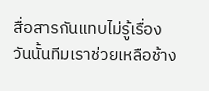สื่อสารกันแทบไม่รู้เรื่อง
วันนั้นทีมเราช่วยเหลือช้าง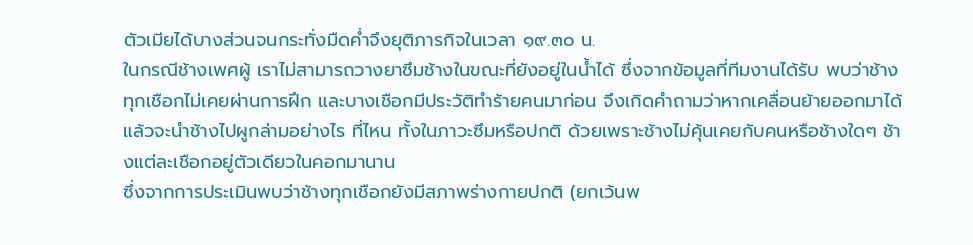ตัวเมียได้บางส่วนจนกระทั่งมืดค่ำจึงยุติภารกิจในเวลา ๑๙.๓๐ น.
ในกรณีช้างเพศผู้ เราไม่สามารถวางยาซึมช้างในขณะที่ยังอยู่ในน้ำได้ ซึ่งจากข้อมูลที่ทีมงานได้รับ พบว่าช้างทุกเชือกไม่เคยผ่านการฝึก และบางเชือกมีประวัติทำร้ายคนมาก่อน จึงเกิดคำถามว่าหากเคลื่อนย้ายออกมาได้แล้วจะนำช้างไปผูกล่ามอย่างไร ที่ไหน ทั้งในภาวะซึมหรือปกติ ด้วยเพราะช้างไม่คุ้นเคยกับคนหรือช้างใดๆ ช้างแต่ละเชือกอยู่ตัวเดียวในคอกมานาน
ซึ่งจากการประเมินพบว่าช้างทุกเชือกยังมีสภาพร่างกายปกติ (ยกเว้นพ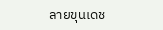ลายขุนเดช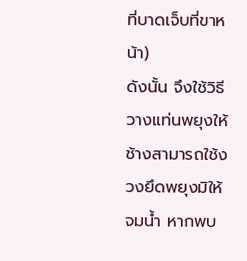ที่บาดเจ็บที่ขาหน้า)
ดังนั้น จึงใช้วิธีวางแท่นพยุงให้ช้างสามารถใช้งวงยึดพยุงมิให้จมน้ำ หากพบ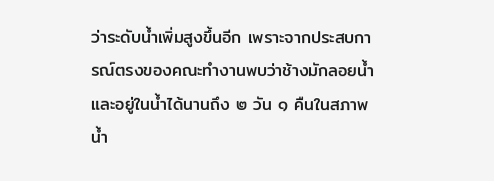ว่าระดับน้ำเพิ่มสูงขึ้นอีก เพราะจากประสบการณ์ตรงของคณะทำงานพบว่าช้างมักลอยน้ำและอยู่ในน้ำได้นานถึง ๒ วัน ๑ คืนในสภาพน้ำ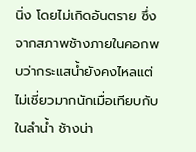นิ่ง โดยไม่เกิดอันตราย ซึ่งจากสภาพช้างภายในคอกพบว่ากระแสน้ำยังคงไหลแต่ไม่เชี่ยวมากนักเมื่อเทียบกับในลำน้ำ ช้างน่า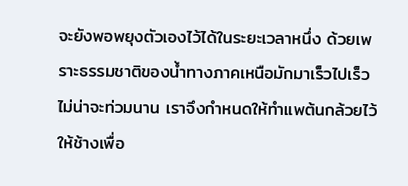จะยังพอพยุงตัวเองไว้ได้ในระยะเวลาหนึ่ง ด้วยเพราะธรรมชาติของน้ำทางภาคเหนือมักมาเร็วไปเร็ว ไม่น่าจะท่วมนาน เราจึงกำหนดให้ทำแพต้นกล้วยไว้ให้ช้างเพื่อ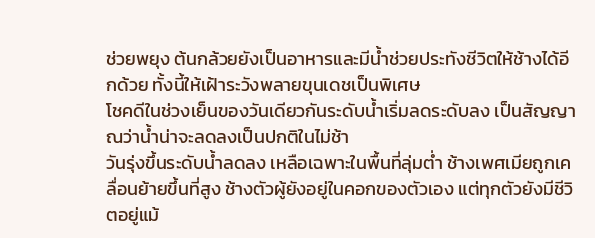ช่วยพยุง ต้นกล้วยยังเป็นอาหารและมีน้ำช่วยประทังชีวิตให้ช้างได้อีกด้วย ทั้งนี้ให้เฝ้าระวังพลายขุนเดชเป็นพิเศษ
โชคดีในช่วงเย็นของวันเดียวกันระดับน้ำเริ่มลดระดับลง เป็นสัญญาณว่าน้ำน่าจะลดลงเป็นปกติในไม่ช้า
วันรุ่งขึ้นระดับน้ำลดลง เหลือเฉพาะในพื้นที่ลุ่มต่ำ ช้างเพศเมียถูกเคลื่อนย้ายขึ้นที่สูง ช้างตัวผู้ยังอยู่ในคอกของตัวเอง แต่ทุกตัวยังมีชีวิตอยู่แม้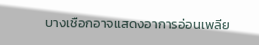บางเชือกอาจแสดงอาการอ่อนเพลีย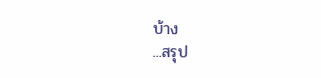บ้าง
...สรุป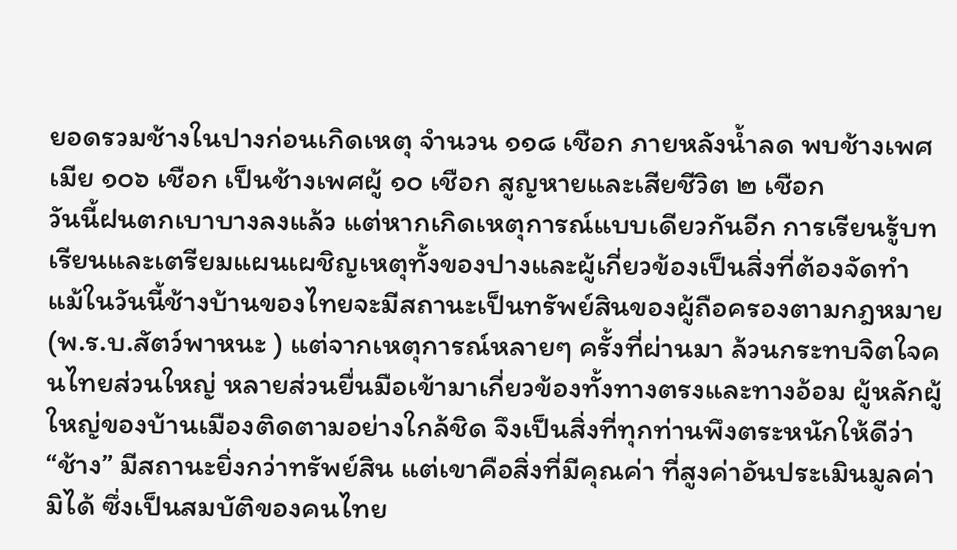ยอดรวมช้างในปางก่อนเกิดเหตุ จำนวน ๑๑๘ เชือก ภายหลังน้ำลด พบช้างเพศเมีย ๑๐๖ เชือก เป็นช้างเพศผู้ ๑๐ เชือก สูญหายและเสียชีวิต ๒ เชือก
วันนี้ฝนตกเบาบางลงแล้ว แต่หากเกิดเหตุการณ์แบบเดียวกันอีก การเรียนรู้บทเรียนและเตรียมแผนเผชิญเหตุทั้งของปางและผู้เกี่ยวข้องเป็นสิ่งที่ต้องจัดทำ
แม้ในวันนี้ช้างบ้านของไทยจะมีสถานะเป็นทรัพย์สินของผู้ถือครองตามกฎหมาย (พ.ร.บ.สัตว์พาหนะ ) แต่จากเหตุการณ์หลายๆ ครั้งที่ผ่านมา ล้วนกระทบจิตใจคนไทยส่วนใหญ่ หลายส่วนยื่นมือเข้ามาเกี่ยวข้องทั้งทางตรงและทางอ้อม ผู้หลักผู้ใหญ่ของบ้านเมืองติดตามอย่างใกล้ชิด จึงเป็นสิ่งที่ทุกท่านพึงตระหนักให้ดีว่า “ช้าง” มีสถานะยิ่งกว่าทรัพย์สิน แต่เขาคือสิ่งที่มีคุณค่า ที่สูงค่าอันประเมินมูลค่ามิได้ ซึ่งเป็นสมบัติของคนไทย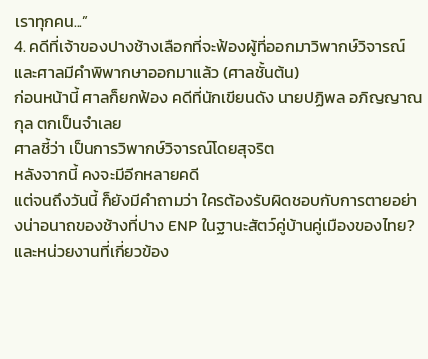เราทุกคน...”
4. คดีที่เจ้าของปางช้างเลือกที่จะฟ้องผู้ที่ออกมาวิพากษ์วิจารณ์ และศาลมีคำพิพากษาออกมาแล้ว (ศาลชั้นต้น)
ก่อนหน้านี้ ศาลก็ยกฟ้อง คดีที่นักเขียนดัง นายปฏิพล อภิญญาณกุล ตกเป็นจำเลย
ศาลชี้ว่า เป็นการวิพากษ์วิจารณ์โดยสุจริต
หลังจากนี้ คงจะมีอีกหลายคดี
แต่จนถึงวันนี้ ก็ยังมีคำถามว่า ใครต้องรับผิดชอบกับการตายอย่างน่าอนาถของช้างที่ปาง ENP ในฐานะสัตว์คู่บ้านคู่เมืองของไทย?
และหน่วยงานที่เกี่ยวข้อง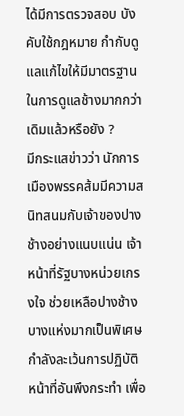ได้มีการตรวจสอบ บังคับใช้กฎหมาย กำกับดูแลแก้ไขให้มีมาตรฐานในการดูแลช้างมากกว่าเดิมแล้วหรือยัง ?
มีกระแสข่าวว่า นักการเมืองพรรคส้มมีความสนิทสนมกับเจ้าของปางช้างอย่างแนบแน่น เจ้าหน้าที่รัฐบางหน่วยเกรงใจ ช่วยเหลือปางช้างบางแห่งมากเป็นพิเศษ กำลังละเว้นการปฏิบัติหน้าที่อันพึงกระทำ เพื่อ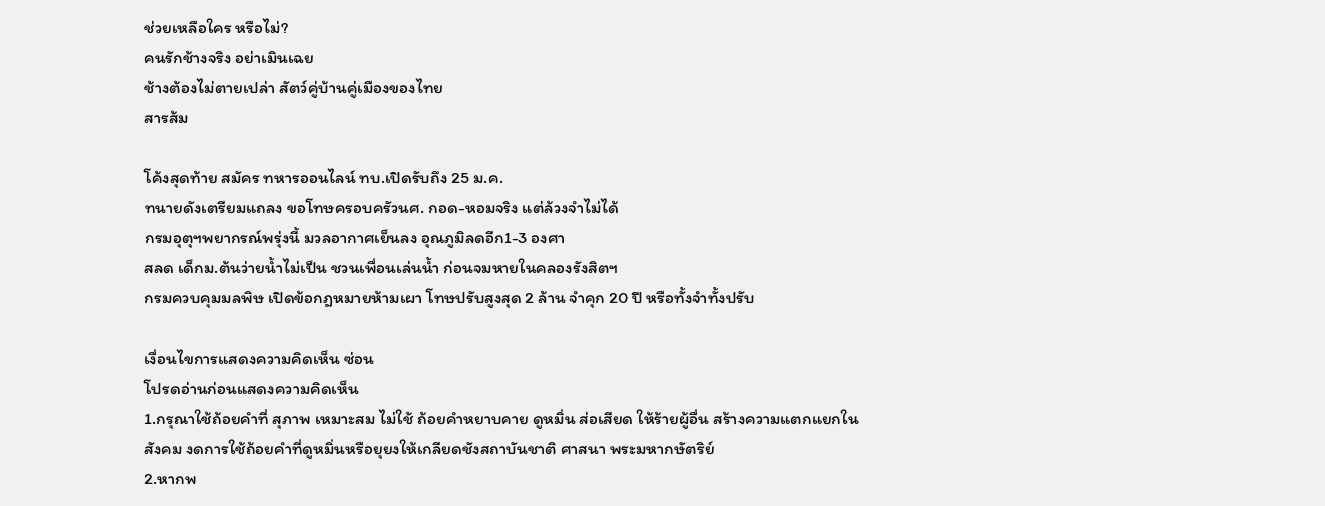ช่วยเหลือใคร หรือไม่?
คนรักช้างจริง อย่าเมินเฉย
ช้างต้องไม่ตายเปล่า สัตว์คู่บ้านคู่เมืองของไทย
สารส้ม

โค้งสุดท้าย สมัคร ทหารออนไลน์ ทบ.เปิดรับถึง 25 ม.ค.
ทนายดังเตรียมแถลง ขอโทษครอบครัวนศ. กอด-หอมจริง แต่ล้วงจำไม่ได้
กรมอุตุฯพยากรณ์พรุ่งนี้ มวลอากาศเย็นลง อุณภูมิลดอีก1-3 องศา
สลด เด็กม.ต้นว่ายน้ำไม่เป็น ชวนเพื่อนเล่นน้ำ ก่อนจมหายในคลองรังสิตฯ
กรมควบคุมมลพิษ เปิดข้อกฎหมายห้ามเผา โทษปรับสูงสุด 2 ล้าน จำคุก 20 ปี หรือทั้งจำทั้งปรับ

เงื่อนไขการแสดงความคิดเห็น ซ่อน
โปรดอ่านก่อนแสดงความคิดเห็น
1.กรุณาใช้ถ้อยคำที่ สุภาพ เหมาะสม ไม่ใช้ ถ้อยคำหยาบคาย ดูหมิ่น ส่อเสียด ให้ร้ายผู้อื่น สร้างความแตกแยกในสังคม งดการใช้ถ้อยคำที่ดูหมิ่นหรือยุยงให้เกลียดชังสถาบันชาติ ศาสนา พระมหากษัตริย์
2.หากพ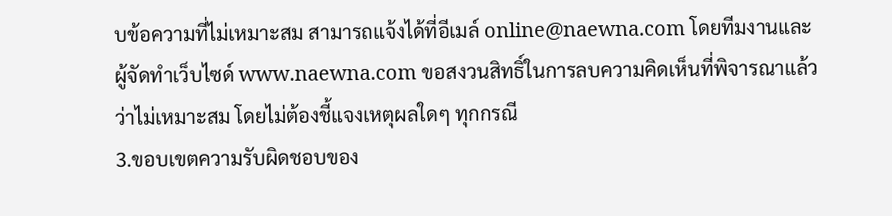บข้อความที่ไม่เหมาะสม สามารถแจ้งได้ที่อีเมล์ online@naewna.com โดยทีมงานและผู้จัดทำเว็บไซด์ www.naewna.com ขอสงวนสิทธิ์ในการลบความคิดเห็นที่พิจารณาแล้วว่าไม่เหมาะสม โดยไม่ต้องชี้แจงเหตุผลใดๆ ทุกกรณี
3.ขอบเขตความรับผิดชอบของ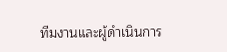ทีมงานและผู้ดำเนินการ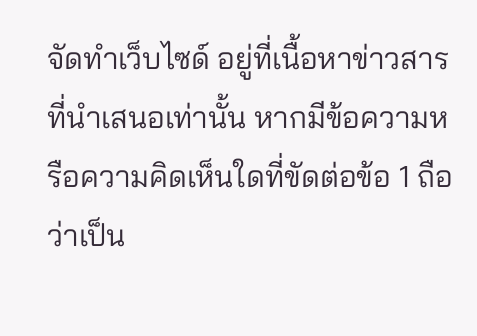จัดทำเว็บไซด์ อยู่ที่เนื้อหาข่าวสารที่นำเสนอเท่านั้น หากมีข้อความหรือความคิดเห็นใดที่ขัดต่อข้อ 1 ถือว่าเป็น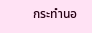กระทำนอ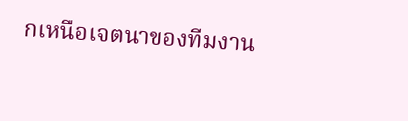กเหนือเจตนาของทีมงาน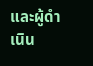และผู้ดำเนิน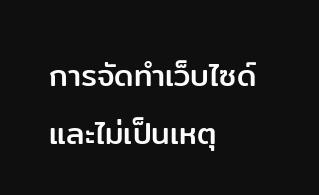การจัดทำเว็บไซด์ และไม่เป็นเหตุ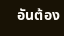อันต้อง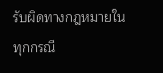รับผิดทางกฎหมายในทุกกรณี